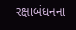રક્ષાબંધનના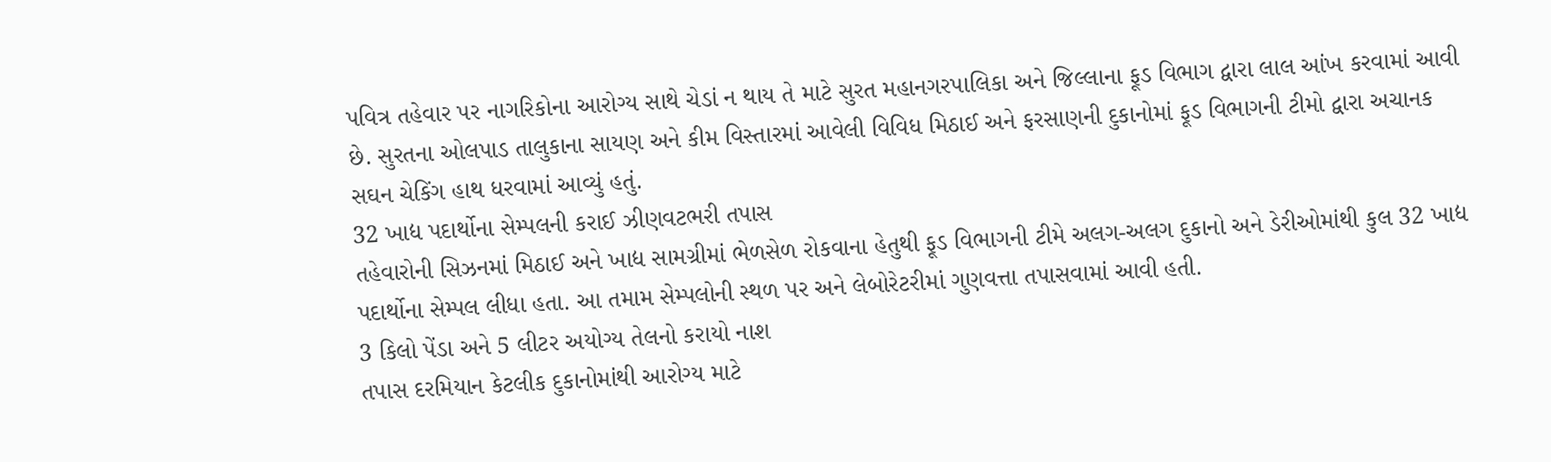પવિત્ર તહેવાર પર નાગરિકોના આરોગ્ય સાથે ચેડાં ન થાય તે માટે સુરત મહાનગરપાલિકા અને જિલ્લાના ફૂડ વિભાગ દ્વારા લાલ આંખ કરવામાં આવી છે. સુરતના ઓલપાડ તાલુકાના સાયણ અને કીમ વિસ્તારમાં આવેલી વિવિધ મિઠાઈ અને ફરસાણની દુકાનોમાં ફૂડ વિભાગની ટીમો દ્વારા અચાનક સઘન ચેકિંગ હાથ ધરવામાં આવ્યું હતું.
32 ખાદ્ય પદાર્થોના સેમ્પલની કરાઈ ઝીણવટભરી તપાસ
તહેવારોની સિઝનમાં મિઠાઈ અને ખાદ્ય સામગ્રીમાં ભેળસેળ રોકવાના હેતુથી ફૂડ વિભાગની ટીમે અલગ-અલગ દુકાનો અને ડેરીઓમાંથી કુલ 32 ખાદ્ય પદાર્થોના સેમ્પલ લીધા હતા. આ તમામ સેમ્પલોની સ્થળ પર અને લેબોરેટરીમાં ગુણવત્તા તપાસવામાં આવી હતી.
3 કિલો પેંડા અને 5 લીટર અયોગ્ય તેલનો કરાયો નાશ
તપાસ દરમિયાન કેટલીક દુકાનોમાંથી આરોગ્ય માટે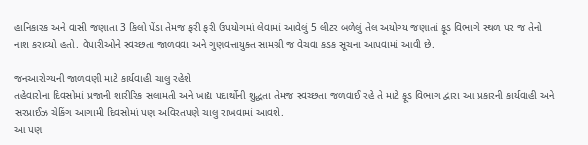હાનિકારક અને વાસી જણાતા 3 કિલો પેંડા તેમજ ફરી ફરી ઉપયોગમાં લેવામાં આવેલું 5 લીટર બળેલું તેલ અયોગ્ય જણાતાં ફૂડ વિભાગે સ્થળ પર જ તેનો નાશ કરાવ્યો હતો. વેપારીઓને સ્વચ્છતા જાળવવા અને ગુણવત્તાયુક્ત સામગ્રી જ વેચવા કડક સૂચના આપવામાં આવી છે.

જનઆરોગ્યની જાળવણી માટે કાર્યવાહી ચાલુ રહેશે
તહેવારોના દિવસોમાં પ્રજાની શારીરિક સલામતી અને ખાદ્ય પદાર્થોની શુદ્ધતા તેમજ સ્વચ્છતા જળવાઈ રહે તે માટે ફૂડ વિભાગ દ્વારા આ પ્રકારની કાર્યવાહી અને સરપ્રાઈઝ ચેકિંગ આગામી દિવસોમાં પણ અવિરતપણે ચાલુ રાખવામાં આવશે.
આ પણ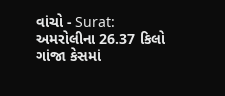વાંચો - Surat: અમરોલીના 26.37 કિલો ગાંજા કેસમાં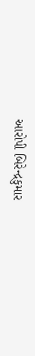આરોપી બિરેન્દ્રકુમાર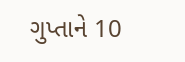ગુપ્તાને 10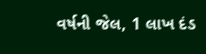વર્ષની જેલ, 1 લાખ દંડ